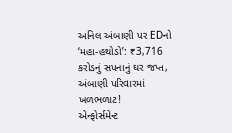અનિલ અંબાણી પર EDનો ‘મહા-હથોડો’: ₹3,716 કરોડનું સપનાનું ઘર જપ્ત, અંબાણી પરિવારમાં ખળભળાટ!
એન્ફોર્સમેન્ટ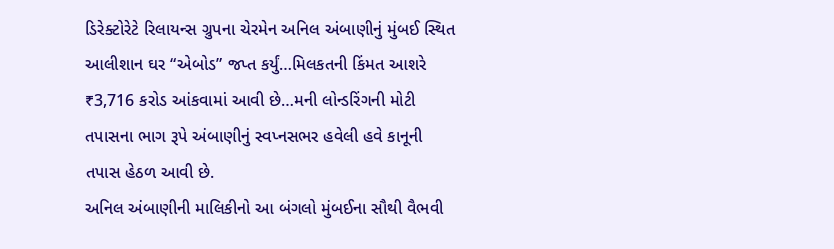ડિરેક્ટોરેટે રિલાયન્સ ગ્રુપના ચેરમેન અનિલ અંબાણીનું મુંબઈ સ્થિત આલીશાન ઘર “એબોડ” જપ્ત કર્યું…મિલકતની કિંમત આશરે ₹3,716 કરોડ આંકવામાં આવી છે…મની લોન્ડરિંગની મોટી તપાસના ભાગ રૂપે અંબાણીનું સ્વપ્નસભર હવેલી હવે કાનૂની તપાસ હેઠળ આવી છે.
અનિલ અંબાણીની માલિકીનો આ બંગલો મુંબઈના સૌથી વૈભવી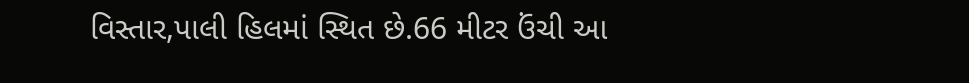વિસ્તાર,પાલી હિલમાં સ્થિત છે.66 મીટર ઉંચી આ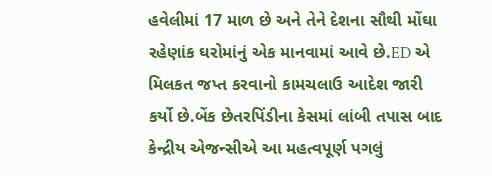હવેલીમાં 17 માળ છે અને તેને દેશના સૌથી મોંઘા રહેણાંક ઘરોમાંનું એક માનવામાં આવે છે.ED એ મિલકત જપ્ત કરવાનો કામચલાઉ આદેશ જારી કર્યો છે.બેંક છેતરપિંડીના કેસમાં લાંબી તપાસ બાદ કેન્દ્રીય એજન્સીએ આ મહત્વપૂર્ણ પગલું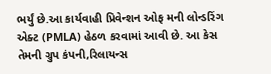ભર્યું છે.આ કાર્યવાહી પ્રિવેન્શન ઓફ મની લોન્ડરિંગ એક્ટ (PMLA) હેઠળ કરવામાં આવી છે. આ કેસ તેમની ગ્રુપ કંપની,રિલાયન્સ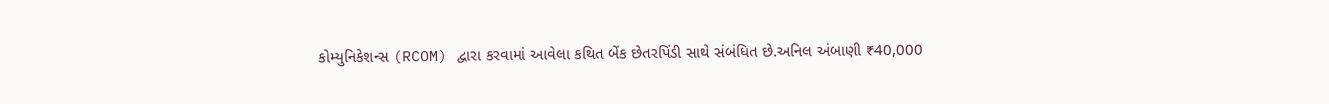કોમ્યુનિકેશન્સ (RCOM) દ્વારા કરવામાં આવેલા કથિત બેંક છેતરપિંડી સાથે સંબંધિત છે.અનિલ અંબાણી ₹40,000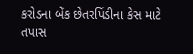કરોડના બેંક છેતરપિંડીના કેસ માટે તપાસ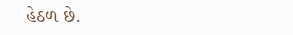હેઠળ છે.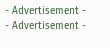- Advertisement -
- Advertisement -